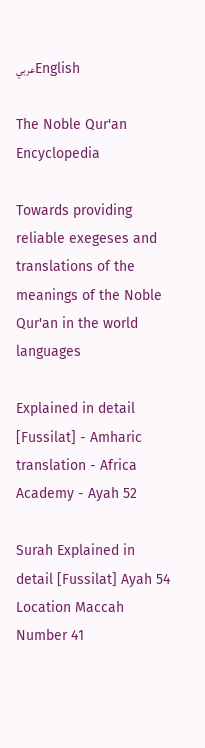عربيEnglish

The Noble Qur'an Encyclopedia

Towards providing reliable exegeses and translations of the meanings of the Noble Qur'an in the world languages

Explained in detail [Fussilat] - Amharic translation - Africa Academy - Ayah 52

Surah Explained in detail [Fussilat] Ayah 54 Location Maccah Number 41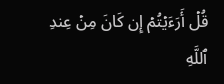قُلۡ أَرَءَيۡتُمۡ إِن كَانَ مِنۡ عِندِ ٱللَّهِ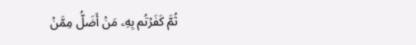ثُمَّ كَفَرۡتُم بِهِۦ مَنۡ أَضَلُّ مِمَّنۡ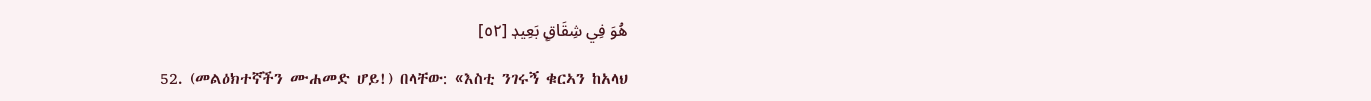هُوَ فِي شِقَاقِۭ بَعِيدٖ [٥٢]

52. (መልዕክተኛችን ሙሐመድ ሆይ!) በላቸው: «እስቲ ንገሩኝ ቁርኣን ከአላህ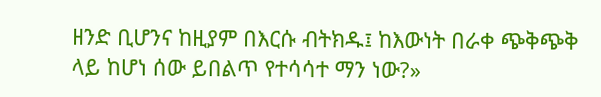ዘንድ ቢሆንና ከዚያም በእርሱ ብትክዱ፤ ከእውነት በራቀ ጭቅጭቅ ላይ ከሆነ ሰው ይበልጥ የተሳሳተ ማን ነው?»